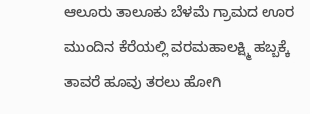ಆಲೂರು ತಾಲೂಕು ಬೆಳಮೆ ಗ್ರಾಮದ ಊರ ಮುಂದಿನ ಕೆರೆಯಲ್ಲಿ ವರಮಹಾಲಕ್ಷ್ಮಿ ಹಬ್ಬಕ್ಕೆ ತಾವರೆ ಹೂವು ತರಲು ಹೋಗಿ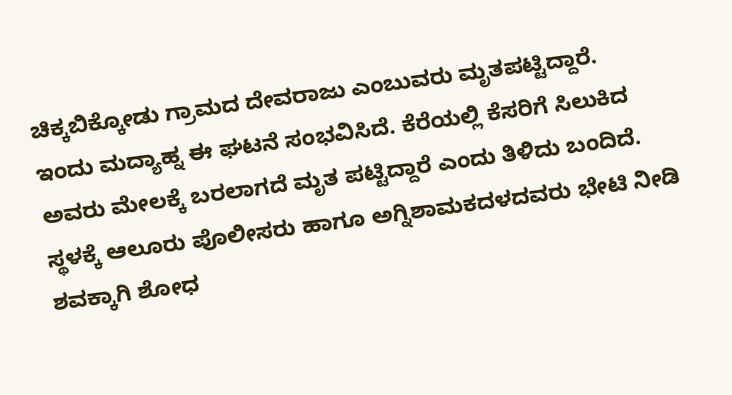ಚಿಕ್ಕಬಿಕ್ಕೋಡು ಗ್ರಾಮದ ದೇವರಾಜು ಎಂಬುವರು ಮೃತಪಟ್ಟಿದ್ದಾರೆ.
ಇಂದು ಮದ್ಯಾಹ್ನ ಈ ಘಟನೆ ಸಂಭವಿಸಿದೆ. ಕೆರೆಯಲ್ಲಿ ಕೆಸರಿಗೆ ಸಿಲುಕಿದ ಅವರು ಮೇಲಕ್ಕೆ ಬರಲಾಗದೆ ಮೃತ ಪಟ್ಟಿದ್ದಾರೆ ಎಂದು ತಿಳಿದು ಬಂದಿದೆ.
ಸ್ಥಳಕ್ಕೆ ಆಲೂರು ಪೊಲೀಸರು ಹಾಗೂ ಅಗ್ನಿಶಾಮಕದಳದವರು ಭೇಟಿ ನೀಡಿ ಶವಕ್ಕಾಗಿ ಶೋಧ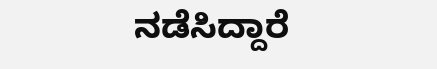ನಡೆಸಿದ್ದಾರೆ